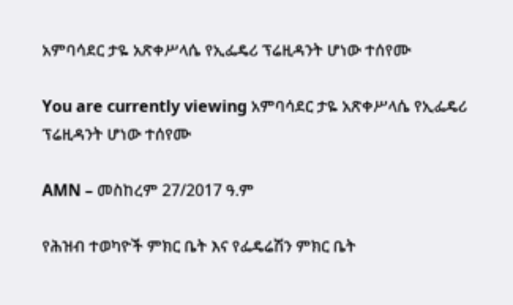አምባሳደር ታዬ አጽቀሥላሴ የኢፌዴሪ ፕሬዚዳንት ሆነው ተሰየሙ

You are currently viewing አምባሳደር ታዬ አጽቀሥላሴ የኢፌዴሪ ፕሬዚዳንት ሆነው ተሰየሙ

AMN – መስከረም 27/2017 ዓ.ም

የሕዝብ ተወካዮች ምክር ቤት እና የፌዴሬሽን ምክር ቤት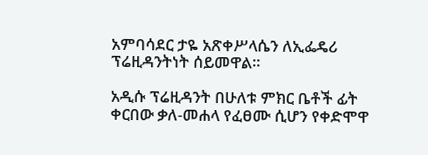አምባሳደር ታዬ አጽቀሥላሴን ለኢፌዴሪ ፕሬዚዳንትነት ሰይመዋል።

አዲሱ ፕሬዚዳንት በሁለቱ ምክር ቤቶች ፊት ቀርበው ቃለ-መሐላ የፈፀሙ ሲሆን የቀድሞዋ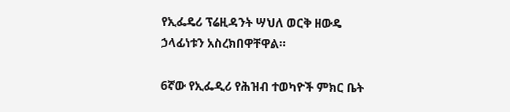የኢፌዴሪ ፕሬዚዳንት ሣህለ ወርቅ ዘውዴ ኃላፊነቱን አስረክበዋቸዋል።

6ኛው የኢፌዲሪ የሕዝብ ተወካዮች ምክር ቤት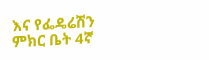እና የፌዴሬሽን ምክር ቤት 4ኛ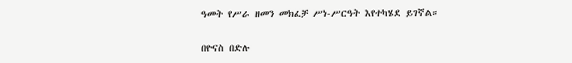ዓመት የሥራ ዘመን መክፈቻ ሥነ-ሥርዓት እየተካሄደ ይገኛል።

በዮናስ በድሉ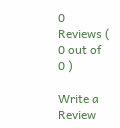0 Reviews ( 0 out of 0 )

Write a Review